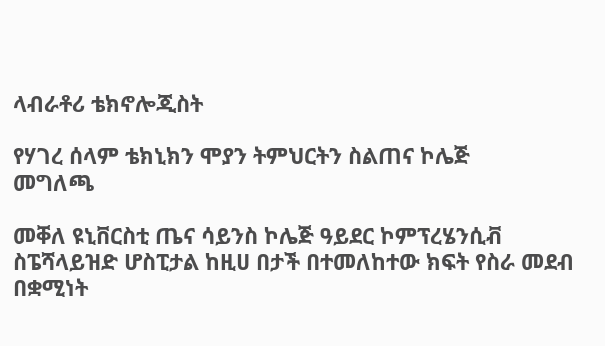ላብራቶሪ ቴክኖሎጂስት

የሃገረ ሰላም ቴክኒክን ሞያን ትምህርትን ስልጠና ኮሌጅ
መግለጫ

መቐለ ዩኒቨርስቲ ጤና ሳይንስ ኮሌጅ ዓይደር ኮምፕረሄንሲቭ ስፔሻላይዝድ ሆስፒታል ከዚሀ በታች በተመለከተው ክፍት የስራ መደብ በቋሚነት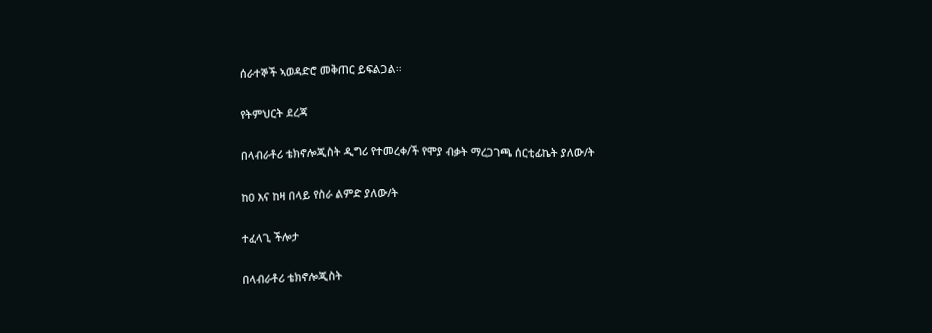ሰራተኞች ኣወዳድሮ መቅጠር ይፍልጋል፡፡

የትምህርት ደረጃ

በላብራቶሪ ቴክኖሎጂስት ዲግሪ የተመረቀ/ች የሞያ ብቃት ማረጋገጫ ሰርቲፊኬት ያለው/ት

ከ0 እና ከዛ በላይ የስራ ልምድ ያለው/ት

ተፈላጊ ችሎታ

በላብራቶሪ ቴክኖሎጂስት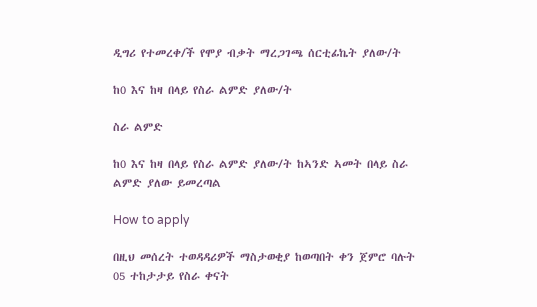ዲግሪ የተመረቀ/ች የሞያ ብቃት ማረጋገጫ ሰርቲፊኬት ያለው/ት

ከ0 እና ከዛ በላይ የስራ ልምድ ያለው/ት

ስራ ልምድ

ከ0 እና ከዛ በላይ የስራ ልምድ ያለው/ት ከኣንድ ኣመት በላይ ስራ ልምድ ያለው ይመረጣል

How to apply

በዚህ መሰረት ተወዳዳሪዎች ማስታወቂያ ከወጣበት ቀን ጀምሮ ባሉት 05 ተከታታይ የስራ ቀናት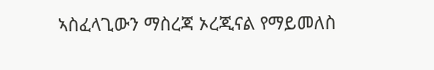ኣስፈላጊውን ማስረጃ ኦረጂናል የማይመለስ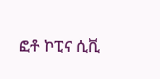ፎቶ ኮፒና ሲቪ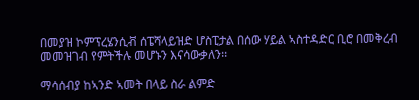በመያዝ ኮምፕረሄንሲቭ ሰፔሻላይዝድ ሆስፒታል በሰው ሃይል ኣስተዳድር ቢሮ በመቅረብ መመዝገብ የምትችሉ መሆኑን እናሳውቃለን፡፡

ማሳሰብያ ከኣንድ ኣመት በላይ ስራ ልምድ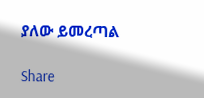ያለው ይመረጣል

Share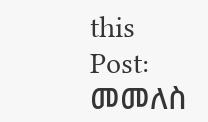this Post:
መመለስ